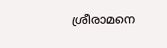ശ്രീരാമനെ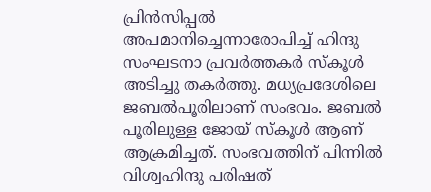പ്രിൻസിപ്പൽ അപമാനിച്ചെന്നാരോപിച്ച് ഹിന്ദു സംഘടനാ പ്രവർത്തകർ സ്കൂൾ അടിച്ചു തകർത്തു. മധ്യപ്രദേശിലെ ജബൽപൂരിലാണ് സംഭവം. ജബൽ പൂരിലുള്ള ജോയ് സ്കൂൾ ആണ് ആക്രമിച്ചത്. സംഭവത്തിന് പിന്നിൽ വിശ്വഹിന്ദു പരിഷത്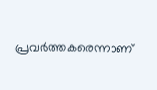പ്രവർത്തകരെന്നാണ്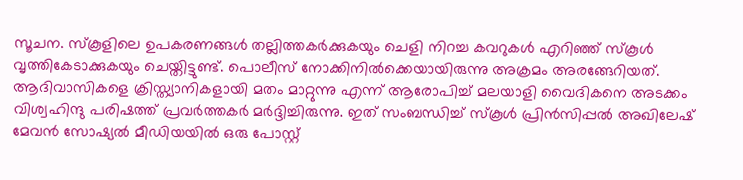സൂചന. സ്കൂളിലെ ഉപകരണങ്ങൾ തല്ലിത്തകർക്കുകയും ചെളി നിറച്ച കവറുകൾ എറിഞ്ഞ് സ്കൂൾ വൃത്തികേടാക്കുകയും ചെയ്തിട്ടുണ്ട്. പൊലീസ് നോക്കിനിൽക്കെയായിരുന്നു അക്രമം അരങ്ങേറിയത്.
ആദിവാസികളെ ക്രിസ്ത്യാനികളായി മതം മാറ്റുന്നു എന്ന് ആരോപിച്ച് മലയാളി വൈദികനെ അടക്കം വിശ്വഹിന്ദു പരിഷത്ത് പ്രവർത്തകർ മർദ്ദിച്ചിരുന്നു. ഇത് സംബന്ധിച്ച് സ്കൂൾ പ്രിൻസിപ്പൽ അഖിലേഷ് മേവൻ സോഷ്യൽ മീഡിയയിൽ ഒരു പോസ്റ്റ്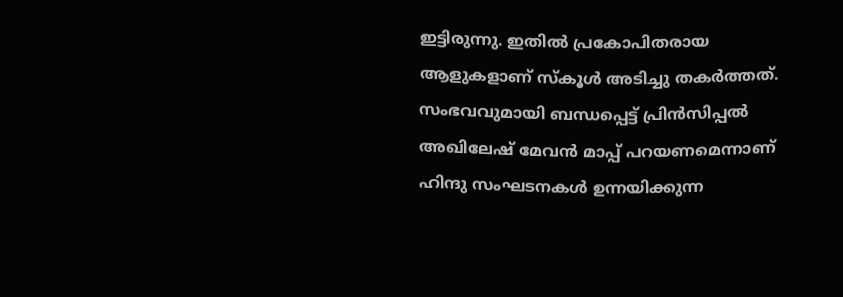ഇട്ടിരുന്നു. ഇതിൽ പ്രകോപിതരായ ആളുകളാണ് സ്കൂൾ അടിച്ചു തകർത്തത്. സംഭവവുമായി ബന്ധപ്പെട്ട് പ്രിൻസിപ്പൽ അഖിലേഷ് മേവൻ മാപ്പ് പറയണമെന്നാണ് ഹിന്ദു സംഘടനകൾ ഉന്നയിക്കുന്ന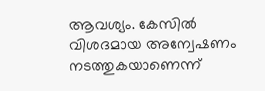ആവശ്യം. കേസിൽ വിശദമായ അന്വേഷണം നടത്തുകയാണെന്ന്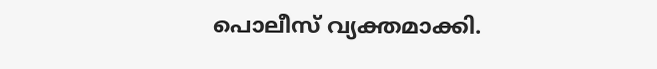പൊലീസ് വ്യക്തമാക്കി.